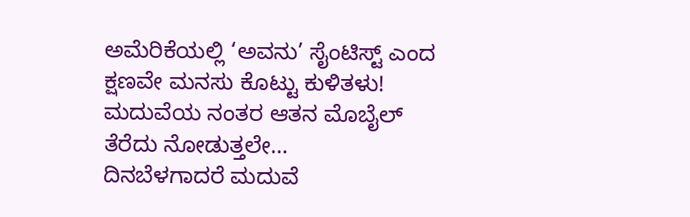ಅಮೆರಿಕೆಯಲ್ಲಿ ‘ಅವನು’ ಸೈಂಟಿಸ್ಟ್ ಎಂದ ಕ್ಷಣವೇ ಮನಸು ಕೊಟ್ಟು ಕುಳಿತಳು! ಮದುವೆಯ ನಂತರ ಆತನ ಮೊಬೈಲ್ ತೆರೆದು ನೋಡುತ್ತಲೇ…
ದಿನಬೆಳಗಾದರೆ ಮದುವೆ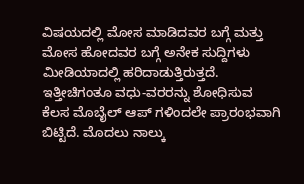ವಿಷಯದಲ್ಲಿ ಮೋಸ ಮಾಡಿದವರ ಬಗ್ಗೆ ಮತ್ತು ಮೋಸ ಹೋದವರ ಬಗ್ಗೆ ಅನೇಕ ಸುದ್ದಿಗಳು ಮೀಡಿಯಾದಲ್ಲಿ ಹರಿದಾಡುತ್ತಿರುತ್ತದೆ.
ಇತ್ತೀಚಿಗಂತೂ ವಧು-ವರರನ್ನು ಶೋಧಿಸುವ ಕೆಲಸ ಮೊಬೈಲ್ ಆಪ್ ಗಳಿಂದಲೇ ಪ್ರಾರಂಭವಾಗಿ ಬಿಟ್ಟಿದೆ. ಮೊದಲು ನಾಲ್ಕು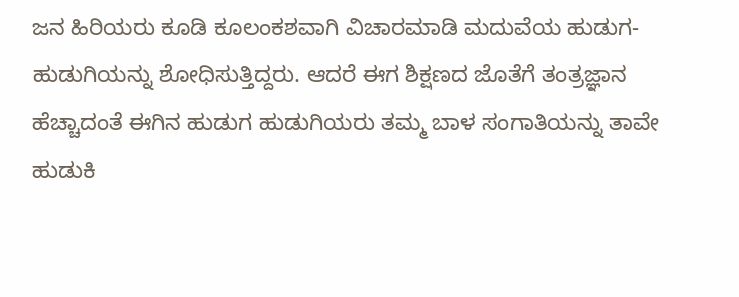ಜನ ಹಿರಿಯರು ಕೂಡಿ ಕೂಲಂಕಶವಾಗಿ ವಿಚಾರಮಾಡಿ ಮದುವೆಯ ಹುಡುಗ-ಹುಡುಗಿಯನ್ನು ಶೋಧಿಸುತ್ತಿದ್ದರು. ಆದರೆ ಈಗ ಶಿಕ್ಷಣದ ಜೊತೆಗೆ ತಂತ್ರಜ್ಞಾನ ಹೆಚ್ಚಾದಂತೆ ಈಗಿನ ಹುಡುಗ ಹುಡುಗಿಯರು ತಮ್ಮ ಬಾಳ ಸಂಗಾತಿಯನ್ನು ತಾವೇ ಹುಡುಕಿ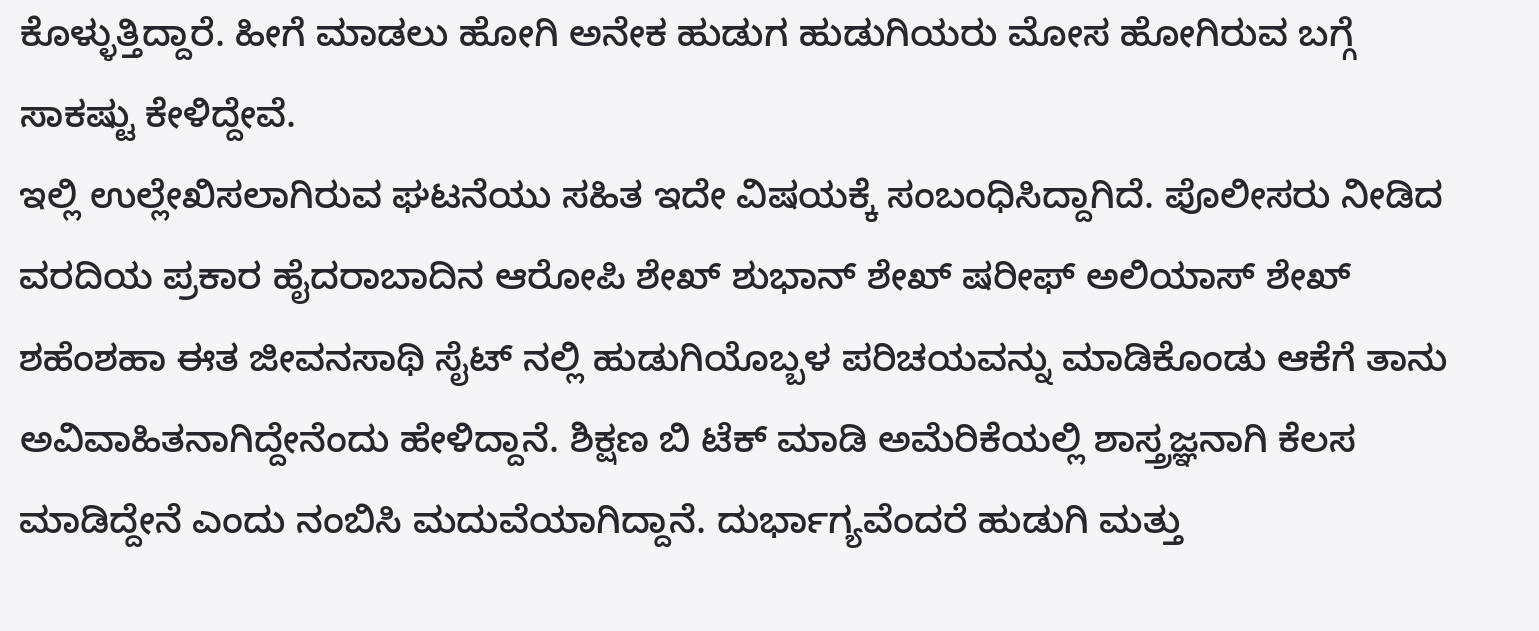ಕೊಳ್ಳುತ್ತಿದ್ದಾರೆ. ಹೀಗೆ ಮಾಡಲು ಹೋಗಿ ಅನೇಕ ಹುಡುಗ ಹುಡುಗಿಯರು ಮೋಸ ಹೋಗಿರುವ ಬಗ್ಗೆ ಸಾಕಷ್ಟು ಕೇಳಿದ್ದೇವೆ.
ಇಲ್ಲಿ ಉಲ್ಲೇಖಿಸಲಾಗಿರುವ ಘಟನೆಯು ಸಹಿತ ಇದೇ ವಿಷಯಕ್ಕೆ ಸಂಬಂಧಿಸಿದ್ದಾಗಿದೆ. ಪೊಲೀಸರು ನೀಡಿದ ವರದಿಯ ಪ್ರಕಾರ ಹೈದರಾಬಾದಿನ ಆರೋಪಿ ಶೇಖ್ ಶುಭಾನ್ ಶೇಖ್ ಷರೀಫ್ ಅಲಿಯಾಸ್ ಶೇಖ್ ಶಹೆಂಶಹಾ ಈತ ಜೀವನಸಾಥಿ ಸೈಟ್ ನಲ್ಲಿ ಹುಡುಗಿಯೊಬ್ಬಳ ಪರಿಚಯವನ್ನು ಮಾಡಿಕೊಂಡು ಆಕೆಗೆ ತಾನು ಅವಿವಾಹಿತನಾಗಿದ್ದೇನೆಂದು ಹೇಳಿದ್ದಾನೆ. ಶಿಕ್ಷಣ ಬಿ ಟೆಕ್ ಮಾಡಿ ಅಮೆರಿಕೆಯಲ್ಲಿ ಶಾಸ್ತ್ರಜ್ಞನಾಗಿ ಕೆಲಸ ಮಾಡಿದ್ದೇನೆ ಎಂದು ನಂಬಿಸಿ ಮದುವೆಯಾಗಿದ್ದಾನೆ. ದುರ್ಭಾಗ್ಯವೆಂದರೆ ಹುಡುಗಿ ಮತ್ತು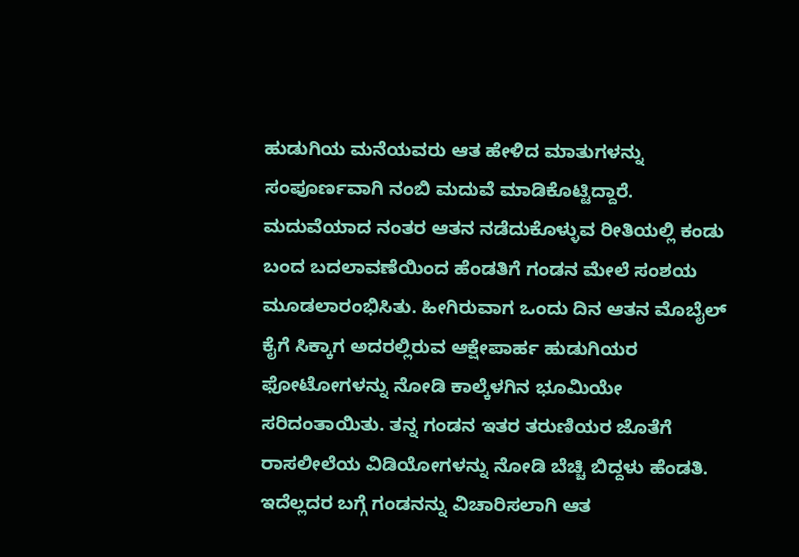ಹುಡುಗಿಯ ಮನೆಯವರು ಆತ ಹೇಳಿದ ಮಾತುಗಳನ್ನು ಸಂಪೂರ್ಣವಾಗಿ ನಂಬಿ ಮದುವೆ ಮಾಡಿಕೊಟ್ಟಿದ್ದಾರೆ.
ಮದುವೆಯಾದ ನಂತರ ಆತನ ನಡೆದುಕೊಳ್ಳುವ ರೀತಿಯಲ್ಲಿ ಕಂಡು ಬಂದ ಬದಲಾವಣೆಯಿಂದ ಹೆಂಡತಿಗೆ ಗಂಡನ ಮೇಲೆ ಸಂಶಯ ಮೂಡಲಾರಂಭಿಸಿತು. ಹೀಗಿರುವಾಗ ಒಂದು ದಿನ ಆತನ ಮೊಬೈಲ್ ಕೈಗೆ ಸಿಕ್ಕಾಗ ಅದರಲ್ಲಿರುವ ಆಕ್ಷೇಪಾರ್ಹ ಹುಡುಗಿಯರ ಫೋಟೋಗಳನ್ನು ನೋಡಿ ಕಾಲ್ಕೆಳಗಿನ ಭೂಮಿಯೇ ಸರಿದಂತಾಯಿತು. ತನ್ನ ಗಂಡನ ಇತರ ತರುಣಿಯರ ಜೊತೆಗೆ ರಾಸಲೀಲೆಯ ವಿಡಿಯೋಗಳನ್ನು ನೋಡಿ ಬೆಚ್ಚಿ ಬಿದ್ದಳು ಹೆಂಡತಿ. ಇದೆಲ್ಲದರ ಬಗ್ಗೆ ಗಂಡನನ್ನು ವಿಚಾರಿಸಲಾಗಿ ಆತ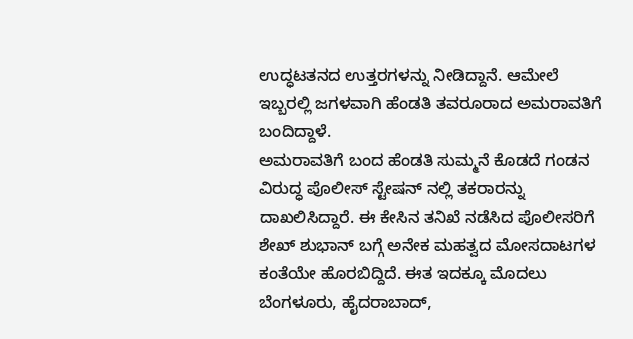ಉದ್ಧಟತನದ ಉತ್ತರಗಳನ್ನು ನೀಡಿದ್ದಾನೆ. ಆಮೇಲೆ ಇಬ್ಬರಲ್ಲಿ ಜಗಳವಾಗಿ ಹೆಂಡತಿ ತವರೂರಾದ ಅಮರಾವತಿಗೆ ಬಂದಿದ್ದಾಳೆ.
ಅಮರಾವತಿಗೆ ಬಂದ ಹೆಂಡತಿ ಸುಮ್ಮನೆ ಕೊಡದೆ ಗಂಡನ ವಿರುದ್ಧ ಪೊಲೀಸ್ ಸ್ಟೇಷನ್ ನಲ್ಲಿ ತಕರಾರನ್ನು ದಾಖಲಿಸಿದ್ದಾರೆ. ಈ ಕೇಸಿನ ತನಿಖೆ ನಡೆಸಿದ ಪೊಲೀಸರಿಗೆ ಶೇಖ್ ಶುಭಾನ್ ಬಗ್ಗೆ ಅನೇಕ ಮಹತ್ವದ ಮೋಸದಾಟಗಳ ಕಂತೆಯೇ ಹೊರಬಿದ್ದಿದೆ. ಈತ ಇದಕ್ಕೂ ಮೊದಲು ಬೆಂಗಳೂರು, ಹೈದರಾಬಾದ್,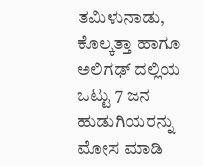ತಮಿಳುನಾಡು, ಕೊಲ್ಕತ್ತಾ ಹಾಗೂ ಅಲಿಗಢ್ ದಲ್ಲಿಯ ಒಟ್ಟು 7 ಜನ ಹುಡುಗಿಯರನ್ನು ಮೋಸ ಮಾಡಿ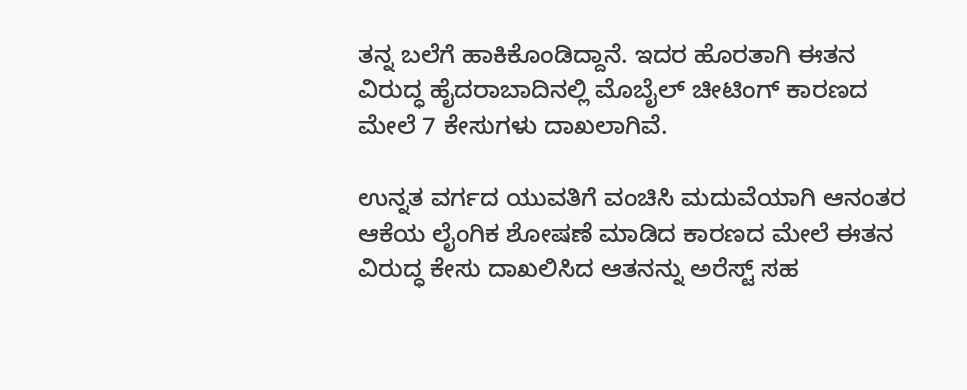ತನ್ನ ಬಲೆಗೆ ಹಾಕಿಕೊಂಡಿದ್ದಾನೆ. ಇದರ ಹೊರತಾಗಿ ಈತನ ವಿರುದ್ಧ ಹೈದರಾಬಾದಿನಲ್ಲಿ ಮೊಬೈಲ್ ಚೀಟಿಂಗ್ ಕಾರಣದ ಮೇಲೆ 7 ಕೇಸುಗಳು ದಾಖಲಾಗಿವೆ.

ಉನ್ನತ ವರ್ಗದ ಯುವತಿಗೆ ವಂಚಿಸಿ ಮದುವೆಯಾಗಿ ಆನಂತರ ಆಕೆಯ ಲೈಂಗಿಕ ಶೋಷಣೆ ಮಾಡಿದ ಕಾರಣದ ಮೇಲೆ ಈತನ ವಿರುದ್ಧ ಕೇಸು ದಾಖಲಿಸಿದ ಆತನನ್ನು ಅರೆಸ್ಟ್ ಸಹ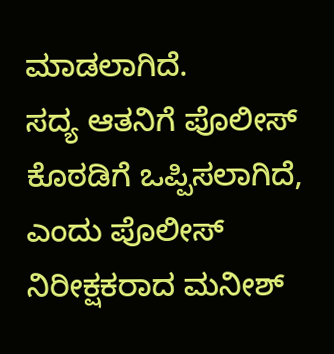ಮಾಡಲಾಗಿದೆ.
ಸದ್ಯ ಆತನಿಗೆ ಪೊಲೀಸ್ ಕೊಠಡಿಗೆ ಒಪ್ಪಿಸಲಾಗಿದೆ, ಎಂದು ಪೊಲೀಸ್ ನಿರೀಕ್ಷಕರಾದ ಮನೀಶ್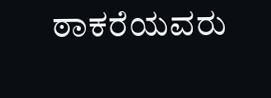ಠಾಕರೆಯವರು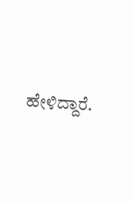ಹೇಳಿದ್ದಾರೆ.